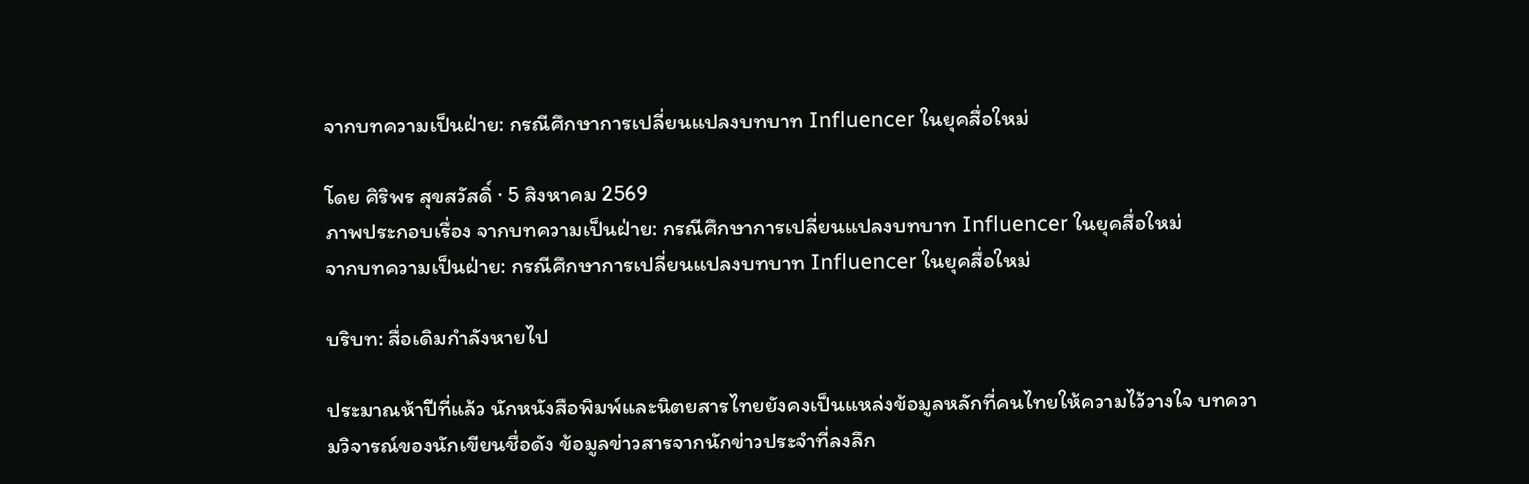จากบทความเป็นฝ่าย: กรณีศึกษาการเปลี่ยนแปลงบทบาท Influencer ในยุคสื่อใหม่

โดย ศิริพร สุขสวัสดิ์ · 5 สิงหาคม 2569
ภาพประกอบเรื่อง จากบทความเป็นฝ่าย: กรณีศึกษาการเปลี่ยนแปลงบทบาท Influencer ในยุคสื่อใหม่
จากบทความเป็นฝ่าย: กรณีศึกษาการเปลี่ยนแปลงบทบาท Influencer ในยุคสื่อใหม่

บริบท: สื่อเดิมกำลังหายไป

ประมาณห้าปีที่แล้ว นักหนังสือพิมพ์และนิตยสารไทยยังคงเป็นแหล่งข้อมูลหลักที่คนไทยให้ความไว้วางใจ บทความวิจารณ์ของนักเขียนชื่อดัง ข้อมูลข่าวสารจากนักข่าวประจำที่ลงลึก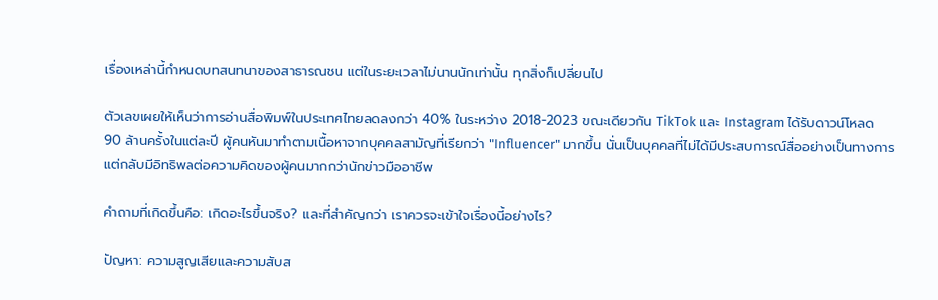เรื่องเหล่านี้กำหนดบทสนทนาของสาธารณชน แต่ในระยะเวลาไม่นานนักเท่านั้น ทุกสิ่งก็เปลี่ยนไป

ตัวเลขเผยให้เห็นว่าการอ่านสื่อพิมพ์ในประเทศไทยลดลงกว่า 40% ในระหว่าง 2018-2023 ขณะเดียวกัน TikTok และ Instagram ได้รับดาวน์โหลด 90 ล้านครั้งในแต่ละปี ผู้คนหันมาทำตามเนื้อหาจากบุคคลสามัญที่เรียกว่า "Influencer" มากขึ้น นั่นเป็นบุคคลที่ไม่ได้มีประสบการณ์สื่ออย่างเป็นทางการ แต่กลับมีอิทธิพลต่อความคิดของผู้คนมากกว่านักข่าวมืออาชีพ

คำถามที่เกิดขึ้นคือ: เกิดอะไรขึ้นจริง? และที่สำคัญกว่า เราควรจะเข้าใจเรื่องนี้อย่างไร?

ปัญหา: ความสูญเสียและความสับส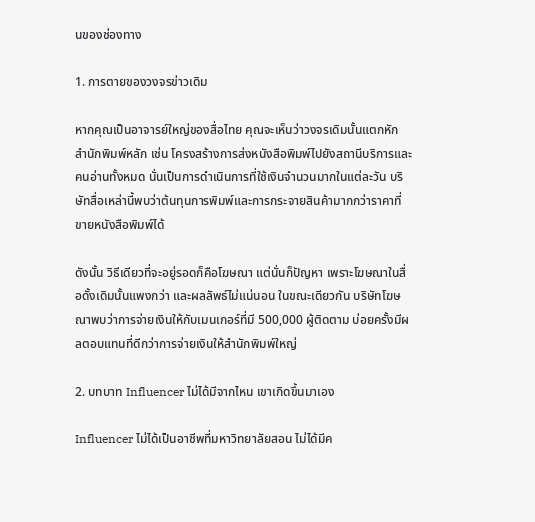นของช่องทาง

1. การตายของวงจรข่าวเดิม

หากคุณเป็นอาจารย์ใหญ่ของสื่อไทย คุณจะเห็นว่าวงจรเดิมนั้นแตกหัก สำนักพิมพ์หลัก เช่น โครงสร้างการส่งหนังสือพิมพ์ไปยังสถานีบริการและคนอ่านทั้งหมด นั่นเป็นการดำเนินการที่ใช้เงินจำนวนมากในแต่ละวัน บริษัทสื่อเหล่านี้พบว่าต้นทุนการพิมพ์และการกระจายสินค้ามากกว่าราคาที่ขายหนังสือพิมพ์ได้

ดังนั้น วิธีเดียวที่จะอยู่รอดก็คือโฆษณา แต่นั่นก็ปัญหา เพราะโฆษณาในสื่อดั้งเดิมนั้นแพงกว่า และผลลัพธ์ไม่แน่นอน ในขณะเดียวกัน บริษัทโฆษณาพบว่าการจ่ายเงินให้กับเมนเกอร์ที่มี 500,000 ผู้ติดตาม บ่อยครั้งมีผลตอบแทนที่ดีกว่าการจ่ายเงินให้สำนักพิมพ์ใหญ่

2. บทบาท Influencer ไม่ได้มีจากไหน เขาเกิดขึ้นมาเอง

Influencer ไม่ได้เป็นอาชีพที่มหาวิทยาลัยสอน ไม่ได้มีค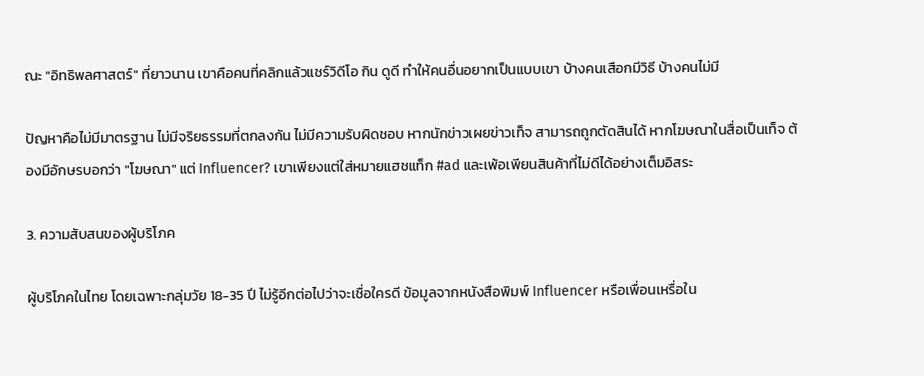ณะ "อิทธิพลศาสตร์" ที่ยาวนาน เขาคือคนที่คลิกแล้วแชร์วิดีโอ กิน ดูดี ทำให้คนอื่นอยากเป็นแบบเขา บ้างคนเสือกมีวิธี บ้างคนไม่มี

ปัญหาคือไม่มีมาตรฐาน ไม่มีจริยธรรมที่ตกลงกัน ไม่มีความรับผิดชอบ หากนักข่าวเผยข่าวเท็จ สามารถถูกตัดสินได้ หากโฆษณาในสื่อเป็นเท็จ ต้องมีอักษรบอกว่า "โฆษณา" แต่ Influencer? เขาเพียงแต่ใส่หมายแฮชแท็ก #ad และเพ้อเพียนสินค้าที่ไม่ดีได้อย่างเต็มอิสระ

3. ความสับสนของผู้บริโภค

ผู้บริโภคในไทย โดยเฉพาะกลุ่มวัย 18-35 ปี ไม่รู้อีกต่อไปว่าจะเชื่อใครดี ข้อมูลจากหนังสือพิมพ์ Influencer หรือเพื่อนเหรื่อใน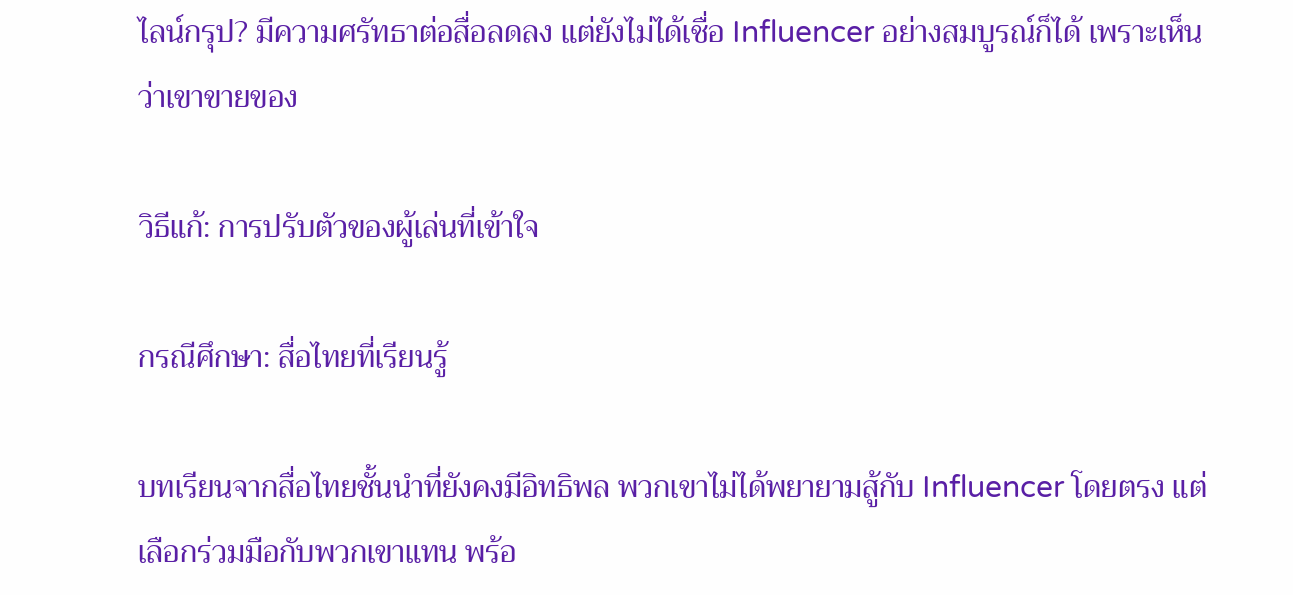ไลน์กรุป? มีความศรัทธาต่อสื่อลดลง แต่ยังไม่ได้เชื่อ Influencer อย่างสมบูรณ์ก็ได้ เพราะเห็นว่าเขาขายของ

วิธีแก้: การปรับตัวของผู้เล่นที่เข้าใจ

กรณีศึกษา: สื่อไทยที่เรียนรู้

บทเรียนจากสื่อไทยชั้นนำที่ยังคงมีอิทธิพล พวกเขาไม่ได้พยายามสู้กับ Influencer โดยตรง แต่เลือกร่วมมือกับพวกเขาแทน พร้อ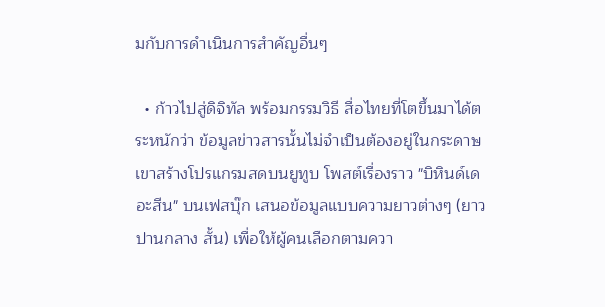มกับการดำเนินการสำคัญอื่นๆ

  • ก้าวไปสู่ดิจิทัล พร้อมกรรมวิธี สื่อไทยที่โตขึ้นมาได้ตระหนักว่า ข้อมูลข่าวสารนั้นไม่จำเป็นต้องอยู่ในกระดาษ เขาสร้างโปรแกรมสดบนยูทูบ โพสต์เรื่องราว "บิหินด์เดอะสีน" บนเฟสบุ๊ก เสนอข้อมูลแบบความยาวต่างๆ (ยาว ปานกลาง สั้น) เพื่อให้ผู้คนเลือกตามควา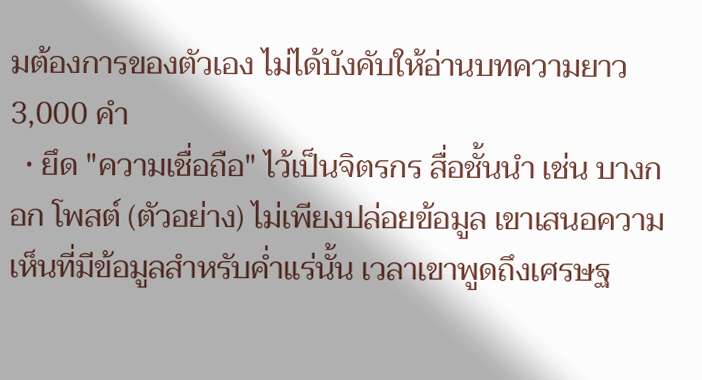มต้องการของตัวเอง ไม่ได้บังคับให้อ่านบทความยาว 3,000 คำ
  • ยึด "ความเชื่อถือ" ไว้เป็นจิตรกร สื่อชั้นนำ เช่น บางกอก โพสต์ (ตัวอย่าง) ไม่เพียงปล่อยข้อมูล เขาเสนอความเห็นที่มีข้อมูลสำหรับค่ำแร่นั้น เวลาเขาพูดถึงเศรษฐ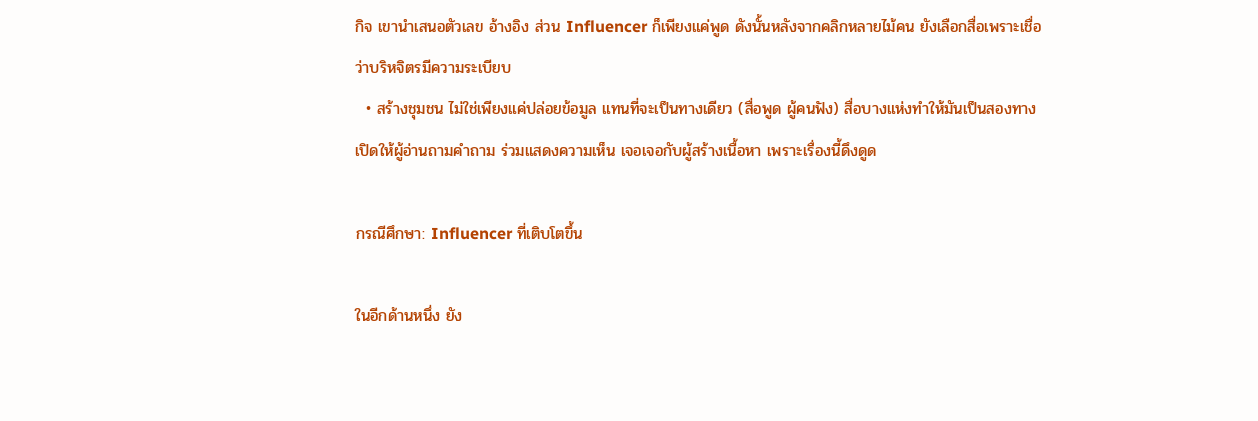กิจ เขานำเสนอตัวเลข อ้างอิง ส่วน Influencer ก็เพียงแค่พูด ดังนั้นหลังจากคลิกหลายไม้คน ยังเลือกสื่อเพราะเชื่อว่าบริหจิตรมีความระเบียบ
  • สร้างชุมชน ไม่ใช่เพียงแค่ปล่อยข้อมูล แทนที่จะเป็นทางเดียว (สื่อพูด ผู้คนฟัง) สื่อบางแห่งทำให้มันเป็นสองทาง เปิดให้ผู้อ่านถามคำถาม ร่วมแสดงความเห็น เจอเจอกับผู้สร้างเนื้อหา เพราะเรื่องนี้ดึงดูด

กรณีศึกษา: Influencer ที่เติบโตขึ้น

ในอีกด้านหนึ่ง ยัง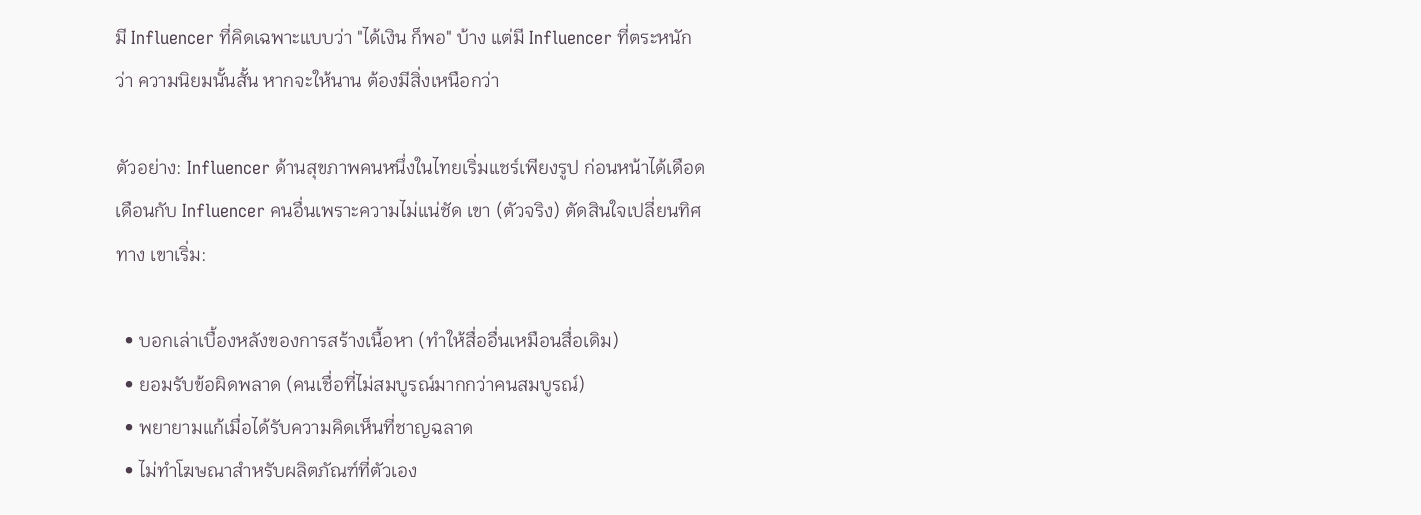มี Influencer ที่คิดเฉพาะแบบว่า "ได้เงิน ก็พอ" บ้าง แต่มี Influencer ที่ตระหนักว่า ความนิยมนั้นสั้น หากจะให้นาน ต้องมีสิ่งเหนือกว่า

ตัวอย่าง: Influencer ด้านสุขภาพคนหนึ่งในไทยเริ่มแชร์เพียงรูป ก่อนหน้าได้เดือดเดือนกับ Influencer คนอื่นเพราะความไม่แน่ชัด เขา (ตัวจริง) ตัดสินใจเปลี่ยนทิศทาง เขาเริ่ม:

  • บอกเล่าเบื้องหลังของการสร้างเนื้อหา (ทำให้สื่ออื่นเหมือนสื่อเดิม)
  • ยอมรับข้อผิดพลาด (คนเชื่อที่ไม่สมบูรณ์มากกว่าคนสมบูรณ์)
  • พยายามแก้เมื่อได้รับความคิดเห็นที่ชาญฉลาด
  • ไม่ทำโฆษณาสำหรับผลิตภัณฑ์ที่ตัวเอง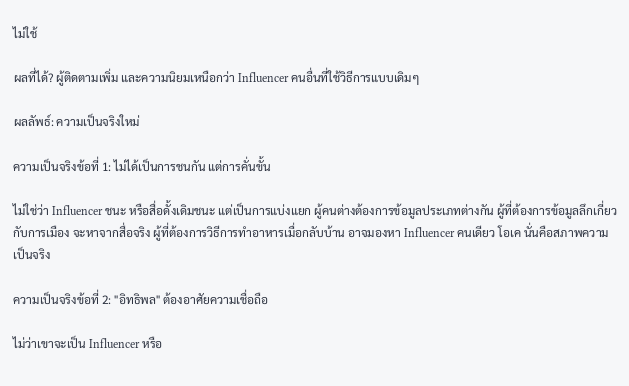ไม่ใช้

ผลที่ได้? ผู้ติดตามเพิ่ม และความนิยมเหนือกว่า Influencer คนอื่นที่ใช้วิธีการแบบเดิมๆ

ผลลัพธ์: ความเป็นจริงใหม่

ความเป็นจริงข้อที่ 1: ไม่ได้เป็นการชนกัน แต่การคั่นขั้น

ไม่ใช่ว่า Influencer ชนะ หรือสื่อดั้งเดิมชนะ แต่เป็นการแบ่งแยก ผู้คนต่างต้องการข้อมูลประเภทต่างกัน ผู้ที่ต้องการข้อมูลลึกเกี่ยวกับการเมือง จะหาจากสื่อจริง ผู้ที่ต้องการวิธีการทำอาหารเมื่อกลับบ้าน อาจมองหา Influencer คนเดียว โอเค นั่นคือสภาพความเป็นจริง

ความเป็นจริงข้อที่ 2: "อิทธิพล" ต้องอาศัยความเชื่อถือ

ไม่ว่าเขาจะเป็น Influencer หรือ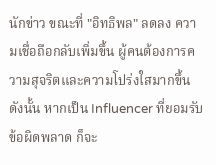นักข่าว ขณะที่ "อิทธิพล" ลดลง ความเชื่อถือกลับเพิ่มขึ้น ผู้คนต้องการความสุจริตและความโปร่งใสมากขึ้น ดังนั้น หากเป็น Influencer ที่ยอมรับข้อผิดพลาด ก็จะ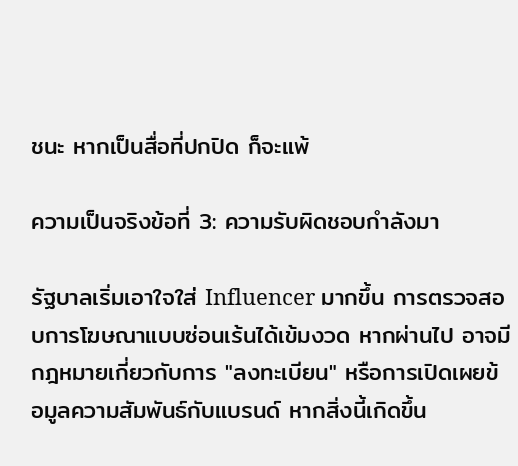ชนะ หากเป็นสื่อที่ปกปิด ก็จะแพ้

ความเป็นจริงข้อที่ 3: ความรับผิดชอบกำลังมา

รัฐบาลเริ่มเอาใจใส่ Influencer มากขึ้น การตรวจสอบการโฆษณาแบบซ่อนเร้นได้เข้มงวด หากผ่านไป อาจมีกฎหมายเกี่ยวกับการ "ลงทะเบียน" หรือการเปิดเผยข้อมูลความสัมพันธ์กับแบรนด์ หากสิ่งนี้เกิดขึ้น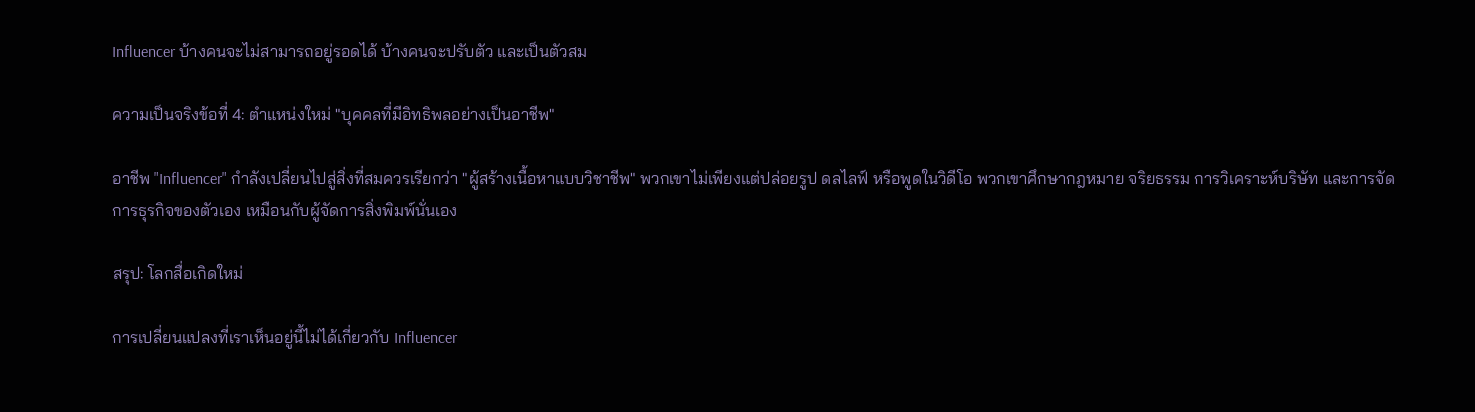Influencer บ้างคนจะไม่สามารถอยู่รอดได้ บ้างคนจะปรับตัว และเป็นตัวสม

ความเป็นจริงข้อที่ 4: ตำแหน่งใหม่ "บุคคลที่มีอิทธิพลอย่างเป็นอาชีพ"

อาชีพ "Influencer" กำลังเปลี่ยนไปสู่สิ่งที่สมควรเรียกว่า "ผู้สร้างเนื้อหาแบบวิชาชีพ" พวกเขาไม่เพียงแต่ปล่อยรูป ดลไลฟ์ หรือพูดในวิดีโอ พวกเขาศึกษากฎหมาย จริยธรรม การวิเคราะห์บริษัท และการจัดการธุรกิจของตัวเอง เหมือนกับผู้จัดการสิ่งพิมพ์นั่นเอง

สรุป: โลกสื่อเกิดใหม่

การเปลี่ยนแปลงที่เราเห็นอยู่นี้ไม่ได้เกี่ยวกับ Influencer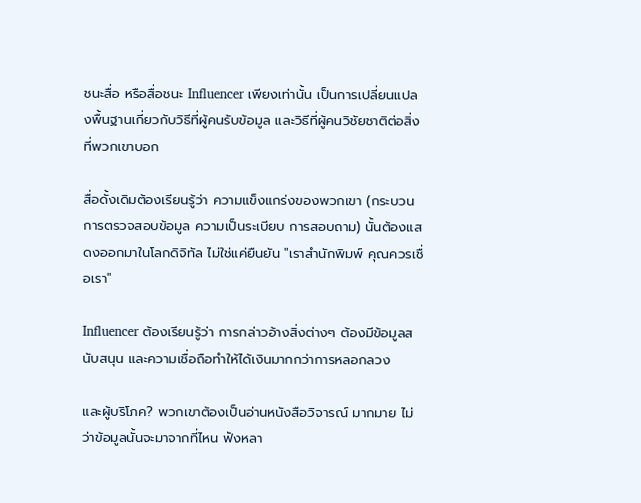ชนะสื่อ หรือสื่อชนะ Influencer เพียงเท่านั้น เป็นการเปลี่ยนแปลงพื้นฐานเกี่ยวกับวิธีที่ผู้คนรับข้อมูล และวิธีที่ผู้คนวิชัยชาติต่อสิ่งที่พวกเขาบอก

สื่อดั้งเดิมต้องเรียนรู้ว่า ความแข็งแกร่งของพวกเขา (กระบวนการตรวจสอบข้อมูล ความเป็นระเบียบ การสอบถาม) นั้นต้องแสดงออกมาในโลกดิจิทัล ไม่ใช่แค่ยืนยัน "เราสำนักพิมพ์ คุณควรเชื่อเรา"

Influencer ต้องเรียนรู้ว่า การกล่าวอ้างสิ่งต่างๆ ต้องมีข้อมูลสนับสนุน และความเชื่อถือทำให้ได้เงินมากกว่าการหลอกลวง

และผู้บริโภค? พวกเขาต้องเป็นอ่านหนังสือวิจารณ์ มากมาย ไม่ว่าข้อมูลนั้นจะมาจากที่ไหน ฟังหลา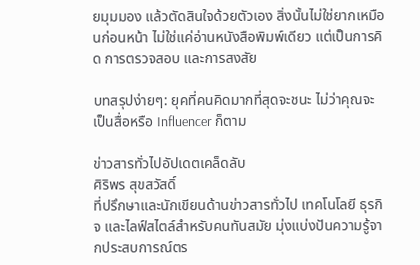ยมุมมอง แล้วตัดสินใจด้วยตัวเอง สิ่งนั้นไม่ใช่ยากเหมือนก่อนหน้า ไม่ใช่แค่อ่านหนังสือพิมพ์เดียว แต่เป็นการคิด การตรวจสอบ และการสงสัย

บทสรุปง่ายๆ: ยุคที่คนคิดมากที่สุดจะชนะ ไม่ว่าคุณจะเป็นสื่อหรือ Influencer ก็ตาม

ข่าวสารทั่วไปอัปเดตเคล็ดลับ
ศิริพร สุขสวัสดิ์
ที่ปรึกษาและนักเขียนด้านข่าวสารทั่วไป เทคโนโลยี ธุรกิจ และไลฟ์สไตล์สำหรับคนทันสมัย มุ่งแบ่งปันความรู้จากประสบการณ์ตร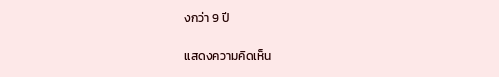งกว่า 9 ปี

แสดงความคิดเห็น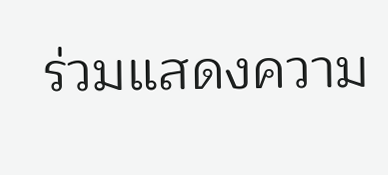ร่วมแสดงความ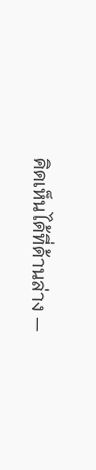คิดเห็นได้ที่ด้านล่าง —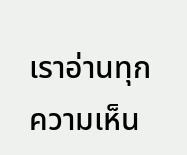เราอ่านทุกความเห็น